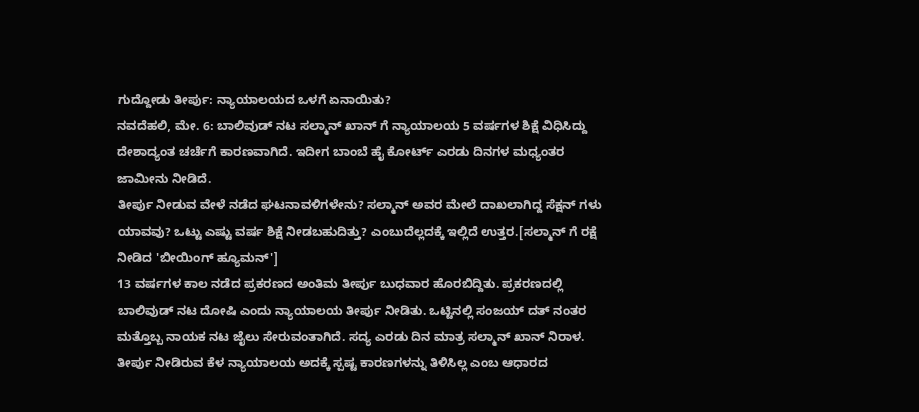ಗುದ್ದೋಡು ತೀರ್ಪು: ನ್ಯಾಯಾಲಯದ ಒಳಗೆ ಏನಾಯಿತು?
ನವದೆಹಲಿ, ಮೇ. 6: ಬಾಲಿವುಡ್ ನಟ ಸಲ್ಮಾನ್ ಖಾನ್ ಗೆ ನ್ಯಾಯಾಲಯ 5 ವರ್ಷಗಳ ಶಿಕ್ಷೆ ವಿಧಿಸಿದ್ದು ದೇಶಾದ್ಯಂತ ಚರ್ಚೆಗೆ ಕಾರಣವಾಗಿದೆ. ಇದೀಗ ಬಾಂಬೆ ಹೈ ಕೋರ್ಟ್ ಎರಡು ದಿನಗಳ ಮಧ್ಯಂತರ ಜಾಮೀನು ನೀಡಿದೆ.
ತೀರ್ಪು ನೀಡುವ ವೇಳೆ ನಡೆದ ಘಟನಾವಳಿಗಳೇನು? ಸಲ್ಮಾನ್ ಅವರ ಮೇಲೆ ದಾಖಲಾಗಿದ್ದ ಸೆಕ್ಷನ್ ಗಳು ಯಾವವು? ಒಟ್ಟು ಎಷ್ಟು ವರ್ಷ ಶಿಕ್ಷೆ ನೀಡಬಹುದಿತ್ತು? ಎಂಬುದೆಲ್ಲದಕ್ಕೆ ಇಲ್ಲಿದೆ ಉತ್ತರ.[ಸಲ್ಮಾನ್ ಗೆ ರಕ್ಷೆ ನೀಡಿದ 'ಬೀಯಿಂಗ್ ಹ್ಯೂಮನ್']
13 ವರ್ಷಗಳ ಕಾಲ ನಡೆದ ಪ್ರಕರಣದ ಅಂತಿಮ ತೀರ್ಪು ಬುಧವಾರ ಹೊರಬಿದ್ದಿತು. ಪ್ರಕರಣದಲ್ಲಿ ಬಾಲಿವುಡ್ ನಟ ದೋಷಿ ಎಂದು ನ್ಯಾಯಾಲಯ ತೀರ್ಪು ನೀಡಿತು. ಒಟ್ಟಿನಲ್ಲಿ ಸಂಜಯ್ ದತ್ ನಂತರ ಮತ್ತೊಬ್ಬ ನಾಯಕ ನಟ ಜೈಲು ಸೇರುವಂತಾಗಿದೆ. ಸದ್ಯ ಎರಡು ದಿನ ಮಾತ್ರ ಸಲ್ಮಾನ್ ಖಾನ್ ನಿರಾಳ. ತೀರ್ಪು ನೀಡಿರುವ ಕೆಳ ನ್ಯಾಯಾಲಯ ಅದಕ್ಕೆ ಸ್ಪಷ್ಟ ಕಾರಣಗಳನ್ನು ತಿಳಿಸಿಲ್ಲ ಎಂಬ ಆಧಾರದ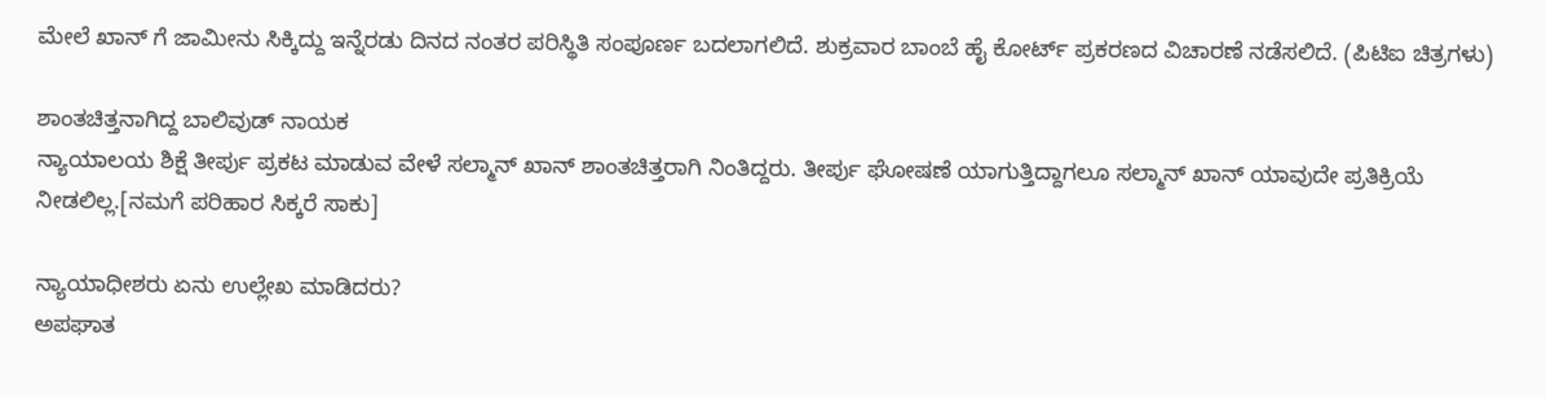ಮೇಲೆ ಖಾನ್ ಗೆ ಜಾಮೀನು ಸಿಕ್ಕಿದ್ದು ಇನ್ನೆರಡು ದಿನದ ನಂತರ ಪರಿಸ್ಥಿತಿ ಸಂಪೂರ್ಣ ಬದಲಾಗಲಿದೆ. ಶುಕ್ರವಾರ ಬಾಂಬೆ ಹೈ ಕೋರ್ಟ್ ಪ್ರಕರಣದ ವಿಚಾರಣೆ ನಡೆಸಲಿದೆ. (ಪಿಟಿಐ ಚಿತ್ರಗಳು)

ಶಾಂತಚಿತ್ತನಾಗಿದ್ದ ಬಾಲಿವುಡ್ ನಾಯಕ
ನ್ಯಾಯಾಲಯ ಶಿಕ್ಷೆ ತೀರ್ಪು ಪ್ರಕಟ ಮಾಡುವ ವೇಳೆ ಸಲ್ಮಾನ್ ಖಾನ್ ಶಾಂತಚಿತ್ತರಾಗಿ ನಿಂತಿದ್ದರು. ತೀರ್ಪು ಘೋಷಣೆ ಯಾಗುತ್ತಿದ್ದಾಗಲೂ ಸಲ್ಮಾನ್ ಖಾನ್ ಯಾವುದೇ ಪ್ರತಿಕ್ರಿಯೆ ನೀಡಲಿಲ್ಲ.[ನಮಗೆ ಪರಿಹಾರ ಸಿಕ್ಕರೆ ಸಾಕು]

ನ್ಯಾಯಾಧೀಶರು ಏನು ಉಲ್ಲೇಖ ಮಾಡಿದರು?
ಅಪಘಾತ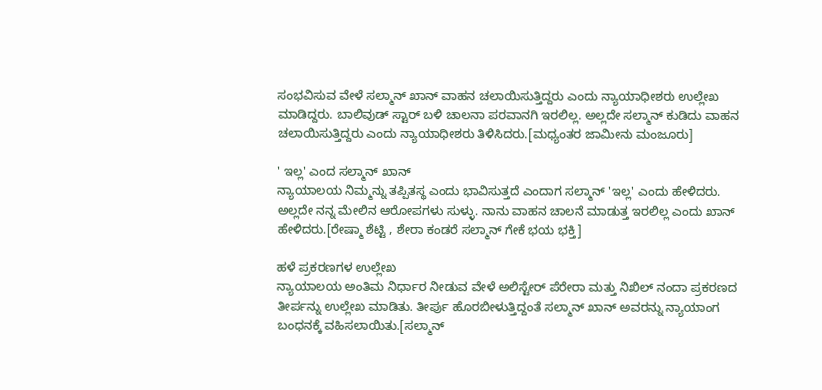ಸಂಭವಿಸುವ ವೇಳೆ ಸಲ್ಮಾನ್ ಖಾನ್ ವಾಹನ ಚಲಾಯಿಸುತ್ತಿದ್ದರು ಎಂದು ನ್ಯಾಯಾಧೀಶರು ಉಲ್ಲೇಖ ಮಾಡಿದ್ದರು. ಬಾಲಿವುಡ್ ಸ್ಟಾರ್ ಬಳಿ ಚಾಲನಾ ಪರವಾನಗಿ ಇರಲಿಲ್ಲ. ಅಲ್ಲದೇ ಸಲ್ಮಾನ್ ಕುಡಿದು ವಾಹನ ಚಲಾಯಿಸುತ್ತಿದ್ದರು ಎಂದು ನ್ಯಾಯಾಧೀಶರು ತಿಳಿಸಿದರು.[ಮಧ್ಯಂತರ ಜಾಮೀನು ಮಂಜೂರು]

' ಇಲ್ಲ' ಎಂದ ಸಲ್ಮಾನ್ ಖಾನ್
ನ್ಯಾಯಾಲಯ ನಿಮ್ಮನ್ನು ತಪ್ಪಿತಸ್ಥ ಎಂದು ಭಾವಿಸುತ್ತದೆ ಎಂದಾಗ ಸಲ್ಮಾನ್ 'ಇಲ್ಲ' ಎಂದು ಹೇಳಿದರು. ಅಲ್ಲದೇ ನನ್ನ ಮೇಲಿನ ಆರೋಪಗಳು ಸುಳ್ಳು. ನಾನು ವಾಹನ ಚಾಲನೆ ಮಾಡುತ್ತ ಇರಲಿಲ್ಲ ಎಂದು ಖಾನ್ ಹೇಳಿದರು.[ರೇಷ್ಮಾ ಶೆಟ್ಟಿ , ಶೇರಾ ಕಂಡರೆ ಸಲ್ಮಾನ್ ಗೇಕೆ ಭಯ ಭಕ್ತಿ]

ಹಳೆ ಪ್ರಕರಣಗಳ ಉಲ್ಲೇಖ
ನ್ಯಾಯಾಲಯ ಅಂತಿಮ ನಿರ್ಧಾರ ನೀಡುವ ವೇಳೆ ಅಲಿಸ್ಟೇರ್ ಪೆರೇರಾ ಮತ್ತು ನಿಖಿಲ್ ನಂದಾ ಪ್ರಕರಣದ ತೀರ್ಪನ್ನು ಉಲ್ಲೇಖ ಮಾಡಿತು. ತೀರ್ಪು ಹೊರಬೀಳುತ್ತಿದ್ದಂತೆ ಸಲ್ಮಾನ್ ಖಾನ್ ಅವರನ್ನು ನ್ಯಾಯಾಂಗ ಬಂಧನಕ್ಕೆ ವಹಿಸಲಾಯಿತು.[ಸಲ್ಮಾನ್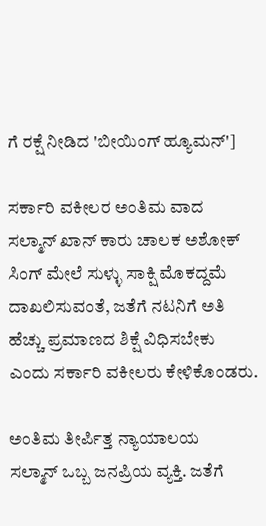ಗೆ ರಕ್ಷೆ ನೀಡಿದ 'ಬೀಯಿಂಗ್ ಹ್ಯೂಮನ್']

ಸರ್ಕಾರಿ ವಕೀಲರ ಅಂತಿಮ ವಾದ
ಸಲ್ಮಾನ್ ಖಾನ್ ಕಾರು ಚಾಲಕ ಅಶೋಕ್ ಸಿಂಗ್ ಮೇಲೆ ಸುಳ್ಳು ಸಾಕ್ಷಿ ಮೊಕದ್ದಮೆ ದಾಖಲಿಸುವಂತೆ, ಜತೆಗೆ ನಟನಿಗೆ ಅತಿ ಹೆಚ್ಚು ಪ್ರಮಾಣದ ಶಿಕ್ಷೆ ವಿಧಿಸಬೇಕು ಎಂದು ಸರ್ಕಾರಿ ವಕೀಲರು ಕೇಳಿಕೊಂಡರು.

ಅಂತಿಮ ತೀರ್ಪಿತ್ತ ನ್ಯಾಯಾಲಯ
ಸಲ್ಮಾನ್ ಒಬ್ಬ ಜನಪ್ರಿಯ ವ್ಯಕ್ತಿ. ಜತೆಗೆ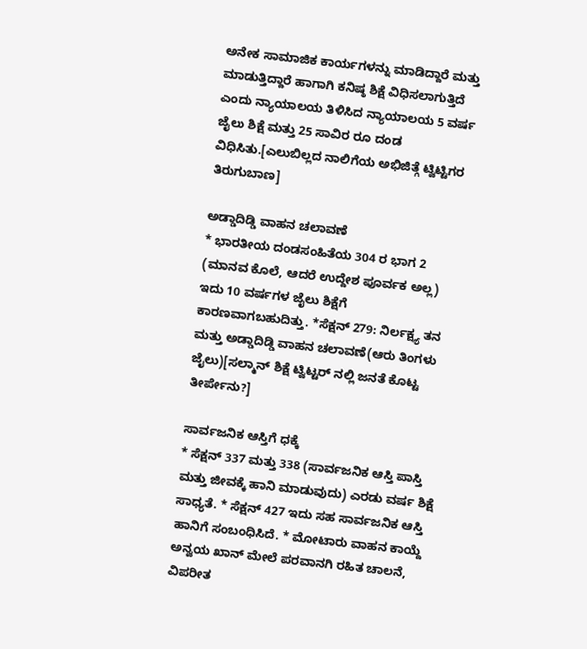ಅನೇಕ ಸಾಮಾಜಿಕ ಕಾರ್ಯಗಳನ್ನು ಮಾಡಿದ್ದಾರೆ ಮತ್ತು ಮಾಡುತ್ತಿದ್ದಾರೆ ಹಾಗಾಗಿ ಕನಿಷ್ಠ ಶಿಕ್ಷೆ ವಿಧಿಸಲಾಗುತ್ತಿದೆ ಎಂದು ನ್ಯಾಯಾಲಯ ತಿಳಿಸಿದ ನ್ಯಾಯಾಲಯ 5 ವರ್ಷ ಜೈಲು ಶಿಕ್ಷೆ ಮತ್ತು 25 ಸಾವಿರ ರೂ ದಂಡ ವಿಧಿಸಿತು.[ಎಲುಬಿಲ್ಲದ ನಾಲಿಗೆಯ ಅಭಿಜಿತ್ಗೆ ಟ್ವಿಟ್ಟಿಗರ ತಿರುಗುಬಾಣ]

ಅಡ್ಡಾದಿಡ್ಡಿ ವಾಹನ ಚಲಾವಣೆ
* ಭಾರತೀಯ ದಂಡಸಂಹಿತೆಯ 304 ರ ಭಾಗ 2 (ಮಾನವ ಕೊಲೆ, ಆದರೆ ಉದ್ದೇಶ ಪೂರ್ವಕ ಅಲ್ಲ) ಇದು 10 ವರ್ಷಗಳ ಜೈಲು ಶಿಕ್ಷೆಗೆ ಕಾರಣವಾಗಬಹುದಿತ್ತು. *ಸೆಕ್ಷನ್ 279: ನಿರ್ಲಕ್ಷ್ಯ ತನ ಮತ್ತು ಅಡ್ಡಾದಿಡ್ಡಿ ವಾಹನ ಚಲಾವಣೆ(ಆರು ತಿಂಗಳು ಜೈಲು)[ಸಲ್ಮಾನ್ ಶಿಕ್ಷೆ ಟ್ವಿಟ್ಟರ್ ನಲ್ಲಿ ಜನತೆ ಕೊಟ್ಟ ತೀರ್ಪೇನು?]

ಸಾರ್ವಜನಿಕ ಆಸ್ತಿಗೆ ಧಕ್ಕೆ
* ಸೆಕ್ಷನ್ 337 ಮತ್ತು 338 (ಸಾರ್ವಜನಿಕ ಆಸ್ತಿ ಪಾಸ್ತಿ ಮತ್ತು ಜೀವಕ್ಕೆ ಹಾನಿ ಮಾಡುವುದು) ಎರಡು ವರ್ಷ ಶಿಕ್ಷೆ ಸಾಧ್ಯತೆ. * ಸೆಕ್ಷನ್ 427 ಇದು ಸಹ ಸಾರ್ವಜನಿಕ ಆಸ್ತಿ ಹಾನಿಗೆ ಸಂಬಂಧಿಸಿದೆ. * ಮೋಟಾರು ವಾಹನ ಕಾಯ್ದೆ ಅನ್ವಯ ಖಾನ್ ಮೇಲೆ ಪರವಾನಗಿ ರಹಿತ ಚಾಲನೆ, ವಿಪರೀತ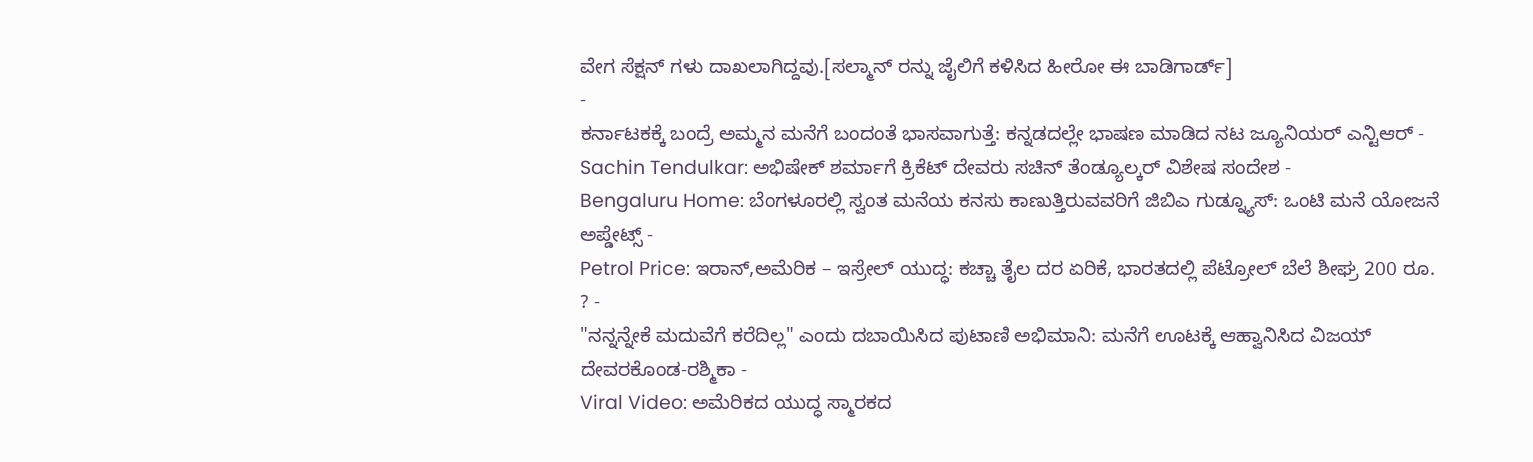ವೇಗ ಸೆಕ್ಷನ್ ಗಳು ದಾಖಲಾಗಿದ್ದವು.[ಸಲ್ಮಾನ್ ರನ್ನು ಜೈಲಿಗೆ ಕಳಿಸಿದ ಹೀರೋ ಈ ಬಾಡಿಗಾರ್ಡ್]
-
ಕರ್ನಾಟಕಕ್ಕೆ ಬಂದ್ರೆ ಅಮ್ಮನ ಮನೆಗೆ ಬಂದಂತೆ ಭಾಸವಾಗುತ್ತೆ: ಕನ್ನಡದಲ್ಲೇ ಭಾಷಣ ಮಾಡಿದ ನಟ ಜ್ಯೂನಿಯರ್ ಎನ್ಟಿಆರ್ -
Sachin Tendulkar: ಅಭಿಷೇಕ್ ಶರ್ಮಾಗೆ ಕ್ರಿಕೆಟ್ ದೇವರು ಸಚಿನ್ ತೆಂಡ್ಯೂಲ್ಕರ್ ವಿಶೇಷ ಸಂದೇಶ -
Bengaluru Home: ಬೆಂಗಳೂರಲ್ಲಿ ಸ್ವಂತ ಮನೆಯ ಕನಸು ಕಾಣುತ್ತಿರುವವರಿಗೆ ಜಿಬಿಎ ಗುಡ್ನ್ಯೂಸ್: ಒಂಟಿ ಮನೆ ಯೋಜನೆ ಅಪ್ಡೇಟ್ಸ್ -
Petrol Price: ಇರಾನ್,ಅಮೆರಿಕ – ಇಸ್ರೇಲ್ ಯುದ್ಧ: ಕಚ್ಚಾ ತೈಲ ದರ ಏರಿಕೆ, ಭಾರತದಲ್ಲಿ ಪೆಟ್ರೋಲ್ ಬೆಲೆ ಶೀಘ್ರ 200 ರೂ. ? -
"ನನ್ನನ್ನೇಕೆ ಮದುವೆಗೆ ಕರೆದಿಲ್ಲ" ಎಂದು ದಬಾಯಿಸಿದ ಪುಟಾಣಿ ಅಭಿಮಾನಿ: ಮನೆಗೆ ಊಟಕ್ಕೆ ಆಹ್ವಾನಿಸಿದ ವಿಜಯ್ ದೇವರಕೊಂಡ-ರಶ್ಮಿಕಾ -
Viral Video: ಅಮೆರಿಕದ ಯುದ್ಧ ಸ್ಮಾರಕದ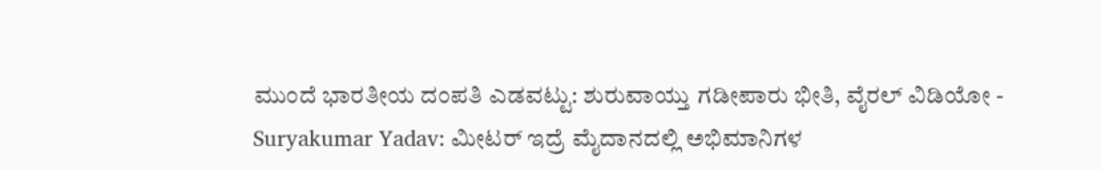ಮುಂದೆ ಭಾರತೀಯ ದಂಪತಿ ಎಡವಟ್ಟು: ಶುರುವಾಯ್ತು ಗಡೀಪಾರು ಭೀತಿ, ವೈರಲ್ ವಿಡಿಯೋ -
Suryakumar Yadav: ಮೀಟರ್ ಇದ್ರೆ ಮೈದಾನದಲ್ಲಿ ಅಭಿಮಾನಿಗಳ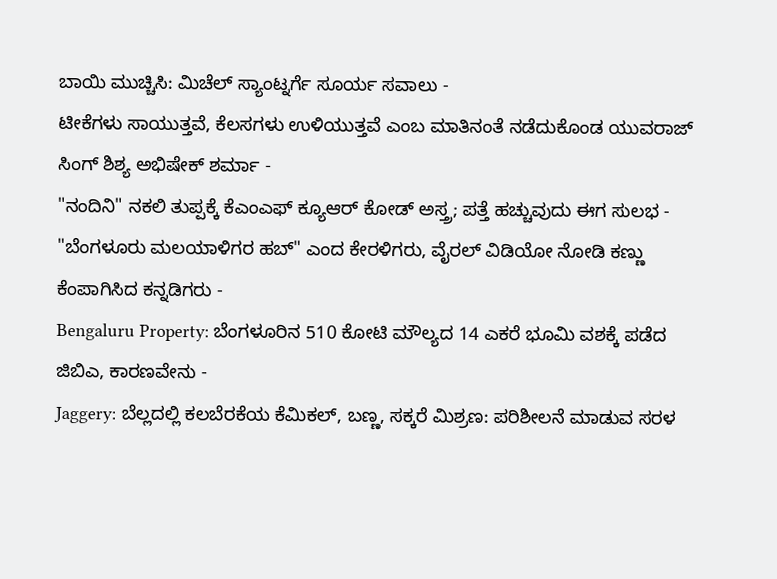ಬಾಯಿ ಮುಚ್ಚಿಸಿ: ಮಿಚೆಲ್ ಸ್ಯಾಂಟ್ನರ್ಗೆ ಸೂರ್ಯ ಸವಾಲು -
ಟೀಕೆಗಳು ಸಾಯುತ್ತವೆ, ಕೆಲಸಗಳು ಉಳಿಯುತ್ತವೆ ಎಂಬ ಮಾತಿನಂತೆ ನಡೆದುಕೊಂಡ ಯುವರಾಜ್ ಸಿಂಗ್ ಶಿಶ್ಯ ಅಭಿಷೇಕ್ ಶರ್ಮಾ -
"ನಂದಿನಿ" ನಕಲಿ ತುಪ್ಪಕ್ಕೆ ಕೆಎಂಎಫ್ ಕ್ಯೂಆರ್ ಕೋಡ್ ಅಸ್ತ್ರ; ಪತ್ತೆ ಹಚ್ಚುವುದು ಈಗ ಸುಲಭ -
"ಬೆಂಗಳೂರು ಮಲಯಾಳಿಗರ ಹಬ್" ಎಂದ ಕೇರಳಿಗರು, ವೈರಲ್ ವಿಡಿಯೋ ನೋಡಿ ಕಣ್ಣು ಕೆಂಪಾಗಿಸಿದ ಕನ್ನಡಿಗರು -
Bengaluru Property: ಬೆಂಗಳೂರಿನ 510 ಕೋಟಿ ಮೌಲ್ಯದ 14 ಎಕರೆ ಭೂಮಿ ವಶಕ್ಕೆ ಪಡೆದ ಜಿಬಿಎ, ಕಾರಣವೇನು -
Jaggery: ಬೆಲ್ಲದಲ್ಲಿ ಕಲಬೆರಕೆಯ ಕೆಮಿಕಲ್, ಬಣ್ಣ, ಸಕ್ಕರೆ ಮಿಶ್ರಣ: ಪರಿಶೀಲನೆ ಮಾಡುವ ಸರಳ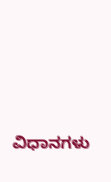ವಿಧಾನಗಳು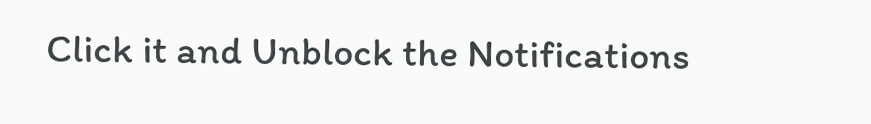Click it and Unblock the Notifications